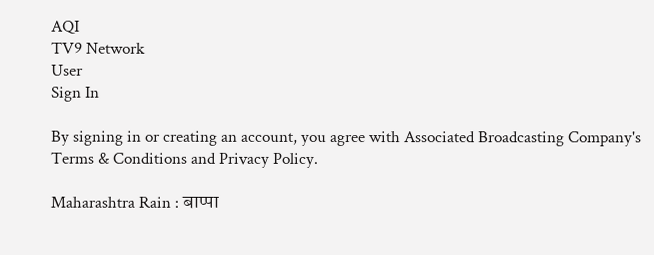AQI
TV9 Network
User
Sign In

By signing in or creating an account, you agree with Associated Broadcasting Company's Terms & Conditions and Privacy Policy.

Maharashtra Rain : बाप्पा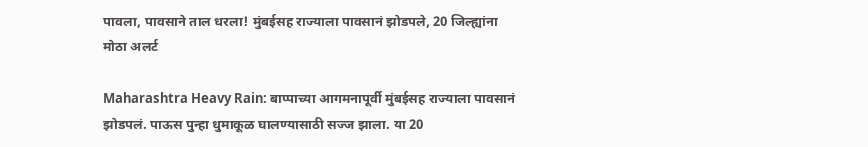पावला, पावसाने ताल धरला! मुंबईसह राज्याला पावसानं झोडपले, 20 जिल्ह्यांना मोठा अलर्ट

Maharashtra Heavy Rain: बाप्पाच्या आगमनापूर्वी मुंबईसह राज्याला पावसानं झोडपलं. पाऊस पुन्हा धुमाकूळ घालण्यासाठी सज्ज झाला. या 20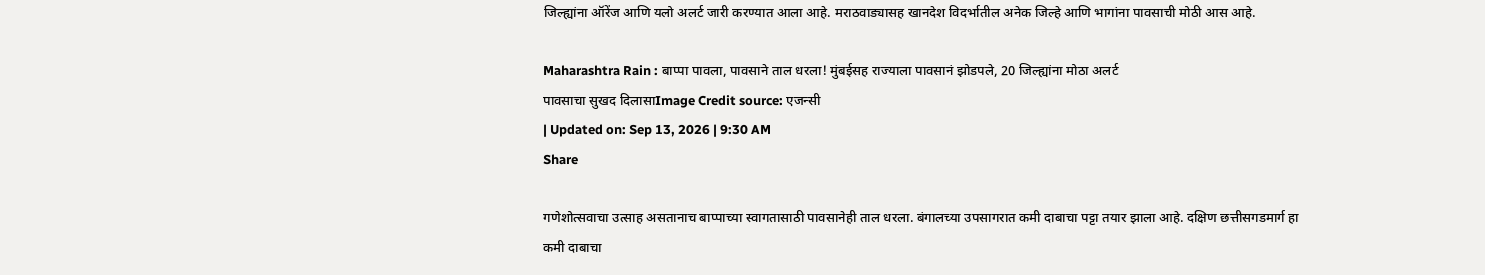जिल्ह्यांना ऑरेंज आणि यलो अलर्ट जारी करण्यात आला आहे. मराठवाड्यासह खानदेश विदर्भातील अनेक जिल्हे आणि भागांना पावसाची मोठी आस आहे.

Maharashtra Rain : बाप्पा पावला, पावसाने ताल धरला! मुंबईसह राज्याला पावसानं झोडपले, 20 जिल्ह्यांना मोठा अलर्ट
पावसाचा सुखद दिलासाImage Credit source: एजन्सी
| Updated on: Sep 13, 2026 | 9:30 AM
Share

गणेशोत्सवाचा उत्साह असतानाच बाप्पाच्या स्वागतासाठी पावसानेही ताल धरला. बंगालच्या उपसागरात कमी दाबाचा पट्टा तयार झाला आहे. दक्षिण छत्तीसगडमार्ग हा कमी दाबाचा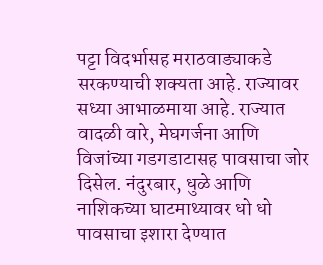पट्टा विदर्भासह मराठवाड्याकडे सरकण्याची शक्यता आहे. राज्यावर सध्या आभाळमाया आहे. राज्यात वादळी वारे, मेघगर्जना आणि विजांच्या गडगडाटासह पावसाचा जोर दिसेल. नंदुरबार, धुळे आणि नाशिकच्या घाटमाथ्यावर धो धो पावसाचा इशारा देण्यात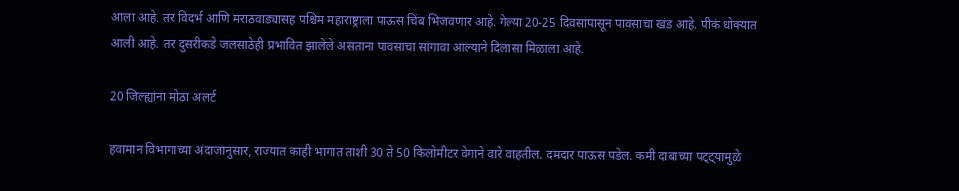आला आहे. तर विदर्भ आणि मराठवाड्यासह पश्चिम महाराष्ट्राला पाऊस चिंब भिजवणार आहे. गेल्या 20-25 दिवसांपासून पावसाचा खंड आहे. पीकं धोक्यात आली आहे. तर दुसरीकडे जलसाठेही प्रभावित झालेले असताना पावसाचा सांगावा आल्याने दिलासा मिळाला आहे.

20 जिल्ह्यांना मोठा अलर्ट

हवामान विभागाच्या अंदाजानुसार, राज्यात काही भागात ताशी 30 ते 50 किलोमीटर वेगाने वारे वाहतील. दमदार पाऊस पडेल. कमी दाबाच्या पट्ट्यामुळे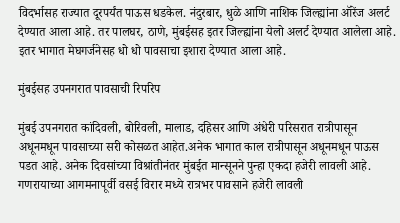विदर्भासह राज्यात दूरपर्यंत पाऊस धडकेल. नंदुरबार, धुळे आणि नाशिक जिल्ह्यांना ऑरेंज अलर्ट देण्यात आला आहे. तर पालघर, ठाणे, मुंबईसह इतर जिल्ह्यांना येलो अलर्ट देण्यात आलेला आहे. इतर भागात मेघगर्जनेसह धो धो पावसाचा इशारा देण्यात आला आहे.

मुंबईसह उपनगरात पावसाची रिपरिप

मुंबई उपनगरात कांदिवली, बोरिवली, मालाड, दहिसर आणि अंधेरी परिसरात रात्रीपासून अधूनमधून पावसाच्या सरी कोसळत आहेत.अनेक भागात काल रात्रीपासून अधूनमधून पाऊस पडत आहे. अनेक दिवसांच्या विश्रांतीनंतर मुंबईत मान्सूनने पुन्हा एकदा हजेरी लावली आहे. गणरायाच्या आगमनापूर्वी वसई विरार मध्ये रात्रभर पावसाने हजेरी लावली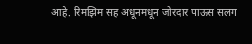आहे. रिमझिम सह अधूनमधून जोरदार पाऊस सलग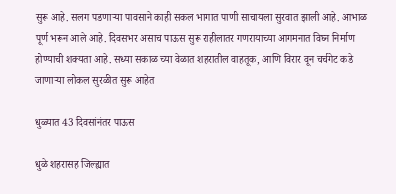सुरू आहे. सलग पडणाऱ्या पावसाने काही सकल भागात पाणी साचायला सुरवात झाली आहे. आभाळ पूर्ण भरून आले आहे. दिवसभर असाच पाऊस सुरू राहीलातर गणरायाच्या आगमनात विघ्न निर्माण होण्याची शक्यता आहे. सध्या सकाळ च्या वेळात शहरातील वाहतूक, आणि विरार वून चर्चगेट कडे जाणाऱ्या लोकल सुरळीत सुरू आहेत

धुळ्यात 43 दिवसांनंतर पाऊस

धुळे शहरासह जिल्ह्यात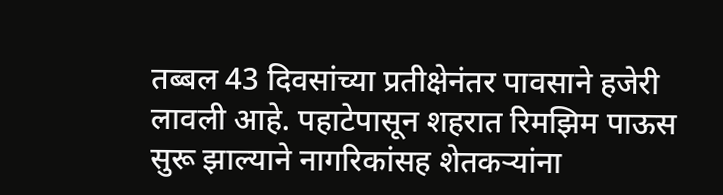तब्बल 43 दिवसांच्या प्रतीक्षेनंतर पावसाने हजेरी लावली आहे. पहाटेपासून शहरात रिमझिम पाऊस सुरू झाल्याने नागरिकांसह शेतकऱ्यांना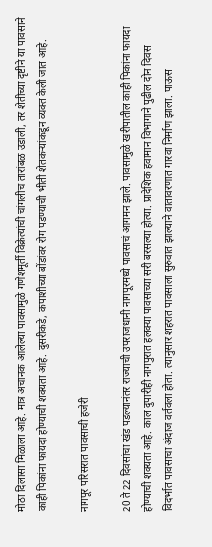मोठा दिलासा मिळाला आहे. मात्र अचानक आलेल्या पावसामुळे गणेशमूर्ती विक्रेत्यांची चांगलीच तारांबळ उडाली, तर शेतीच्या दृष्टीने या पावसाने काही पिकांना फायदा होण्याची शक्यता आहे. दुसरीकडे, कपाशीच्या बोंडांवर रोग पडण्याची भीती शेतकऱ्यांकडून व्यक्त केली जात आहे.

नागपूर परिसरात पावसाची हजेरी

20 ते 22 दिवसांचा खंड पडल्यानंतर राज्याची उपराजधानी नागपूरमध्ये पावसाचं आगमन झाले. पावसामुळे खरीपातील काही पिकांना फायदा होण्याची शक्यता आहे. काल दुपारीही नागपुरात हलक्या पावसाच्या सरी बरसल्या होत्या. प्रादेशिक हवामान विभागाने पुढील दोन दिवस विदर्भात पावसाचा अंदाज वर्तवला होता. त्यानुसार शहरात पावसाला सुरुवात झाल्याने वातावरणात गारवा निर्माण झाला. पाऊस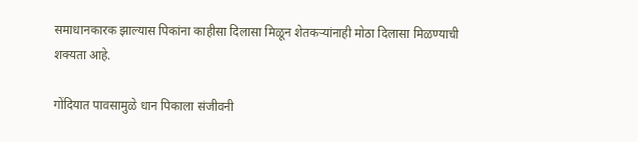समाधानकारक झाल्यास पिकांना काहीसा दिलासा मिळून शेतकऱ्यांनाही मोठा दिलासा मिळण्याची शक्यता आहे.

गोंदियात पावसामुळे धान पिकाला संजीवनी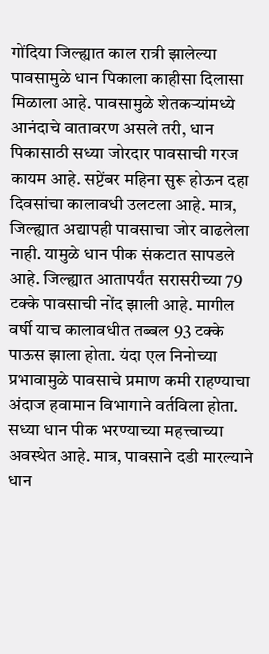गोंदिया जिल्ह्यात काल रात्री झालेल्या पावसामुळे धान पिकाला काहीसा दिलासा मिळाला आहे. पावसामुळे शेतकऱ्यांमध्ये आनंदाचे वातावरण असले तरी, धान पिकासाठी सध्या जोरदार पावसाची गरज कायम आहे. सप्टेंबर महिना सुरू होऊन दहा दिवसांचा कालावधी उलटला आहे. मात्र, जिल्ह्यात अद्यापही पावसाचा जोर वाढलेला नाही. यामुळे धान पीक संकटात सापडले आहे. जिल्ह्यात आतापर्यंत सरासरीच्या 79 टक्के पावसाची नोंद झाली आहे. मागील वर्षी याच कालावधीत तब्बल 93 टक्के पाऊस झाला होता. यंदा एल निनोच्या प्रभावामुळे पावसाचे प्रमाण कमी राहण्याचा अंदाज हवामान विभागाने वर्तविला होता. सध्या धान पीक भरण्याच्या महत्त्वाच्या अवस्थेत आहे. मात्र, पावसाने दडी मारल्याने धान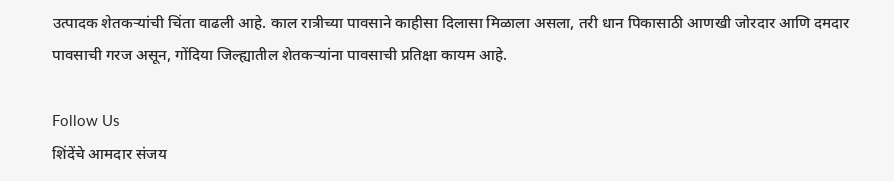उत्पादक शेतकऱ्यांची चिंता वाढली आहे. काल रात्रीच्या पावसाने काहीसा दिलासा मिळाला असला, तरी धान पिकासाठी आणखी जोरदार आणि दमदार पावसाची गरज असून, गोंदिया जिल्ह्यातील शेतकर्‍यांना पावसाची प्रतिक्षा कायम आहे.

Follow Us
शिंदेंचे आमदार संजय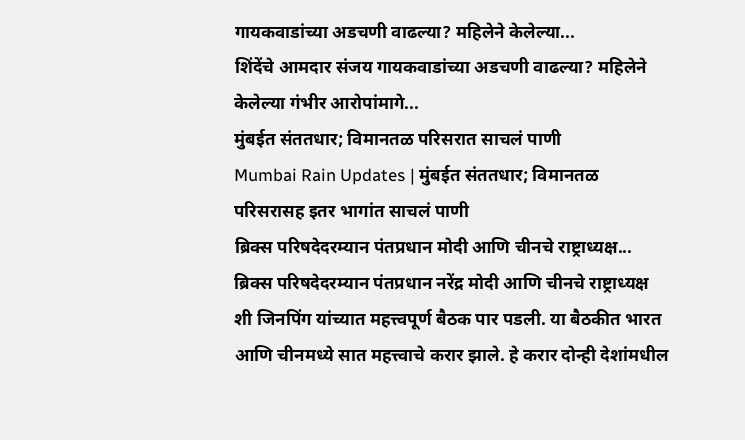गायकवाडांच्या अडचणी वाढल्या? महिलेने केलेल्या...
शिंदेंचे आमदार संजय गायकवाडांच्या अडचणी वाढल्या? महिलेने केलेल्या गंभीर आरोपांमागे...
मुंबईत संततधार; विमानतळ परिसरात साचलं पाणी
Mumbai Rain Updates | मुंबईत संततधार; विमानतळ परिसरासह इतर भागांत साचलं पाणी
ब्रिक्स परिषदेदरम्यान पंतप्रधान मोदी आणि चीनचे राष्ट्राध्यक्ष...
ब्रिक्स परिषदेदरम्यान पंतप्रधान नरेंद्र मोदी आणि चीनचे राष्ट्राध्यक्ष शी जिनपिंग यांच्यात महत्त्वपूर्ण बैठक पार पडली. या बैठकीत भारत आणि चीनमध्ये सात महत्त्वाचे करार झाले. हे करार दोन्ही देशांमधील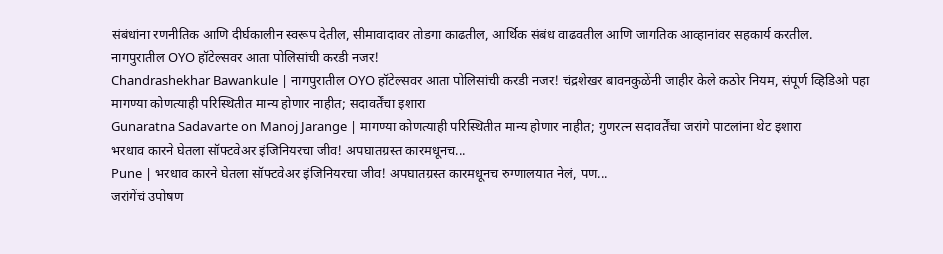संबंधांना रणनीतिक आणि दीर्घकालीन स्वरूप देतील, सीमावादावर तोडगा काढतील, आर्थिक संबंध वाढवतील आणि जागतिक आव्हानांवर सहकार्य करतील.
नागपुरातील OYO हॉटेल्सवर आता पोलिसांची करडी नजर!
Chandrashekhar Bawankule | नागपुरातील OYO हॉटेल्सवर आता पोलिसांची करडी नजर! चंद्रशेखर बावनकुळेंनी जाहीर केले कठोर नियम, संपूर्ण व्हिडिओ पहा
मागण्या कोणत्याही परिस्थितीत मान्य होणार नाहीत; सदावर्तेंचा इशारा
Gunaratna Sadavarte on Manoj Jarange | मागण्या कोणत्याही परिस्थितीत मान्य होणार नाहीत; गुणरत्न सदावर्तेंचा जरांगे पाटलांना थेट इशारा
भरधाव कारने घेतला सॉफ्टवेअर इंजिनियरचा जीव! अपघातग्रस्त कारमधूनच...
Pune | भरधाव कारने घेतला सॉफ्टवेअर इंजिनियरचा जीव! अपघातग्रस्त कारमधूनच रुग्णालयात नेलं, पण...
जरांगेंचं उपोषण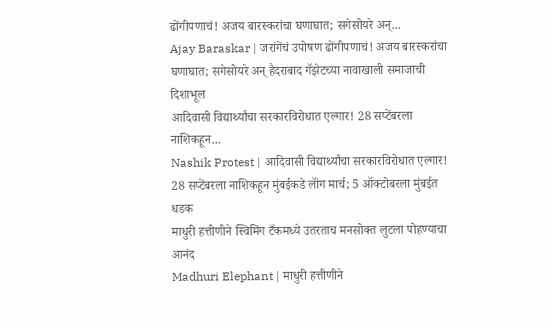ढोंगीपणाचं! अजय बारस्करांचा घणाघात; सगेसोयरे अन्...
Ajay Baraskar | जरांगेंचं उपोषण ढोंगीपणाचं! अजय बारस्करांचा घणाघात; सगेसोयरे अन् हैदराबाद गॅझेटच्या नावाखाली समाजाची दिशाभूल
आदिवासी विद्यार्थ्यांचा सरकारविरोधात एल्गार! 28 सप्टेंबरला नाशिकहून...
Nashik Protest | आदिवासी विद्यार्थ्यांचा सरकारविरोधात एल्गार! 28 सप्टेंबरला नाशिकहून मुंबईकडे लॉंग मार्च; 5 ऑक्टोबरला मुंबईत धडक
माधुरी हत्तीणीने स्विमिंग टँकमध्ये उतरताच मनसोक्त लुटला पोहण्याचा आनंद
Madhuri Elephant | माधुरी हत्तीणीने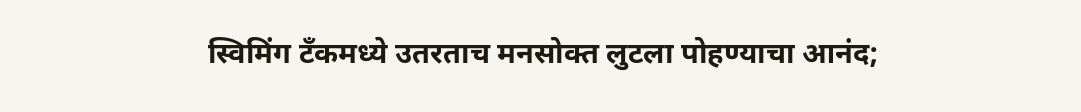स्विमिंग टँकमध्ये उतरताच मनसोक्त लुटला पोहण्याचा आनंद;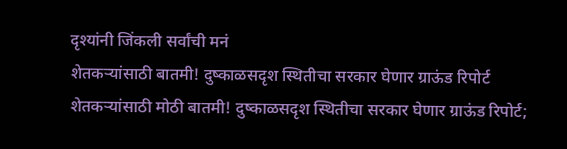दृश्यांनी जिंकली सर्वांची मनं
शेतकऱ्यांसाठी बातमी! दुष्काळसदृश स्थितीचा सरकार घेणार ग्राऊंड रिपोर्ट
शेतकऱ्यांसाठी मोठी बातमी! दुष्काळसदृश स्थितीचा सरकार घेणार ग्राऊंड रिपोर्ट;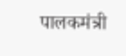पालकमंत्री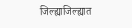जिल्ह्याजिल्ह्यात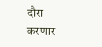दौरा करणार